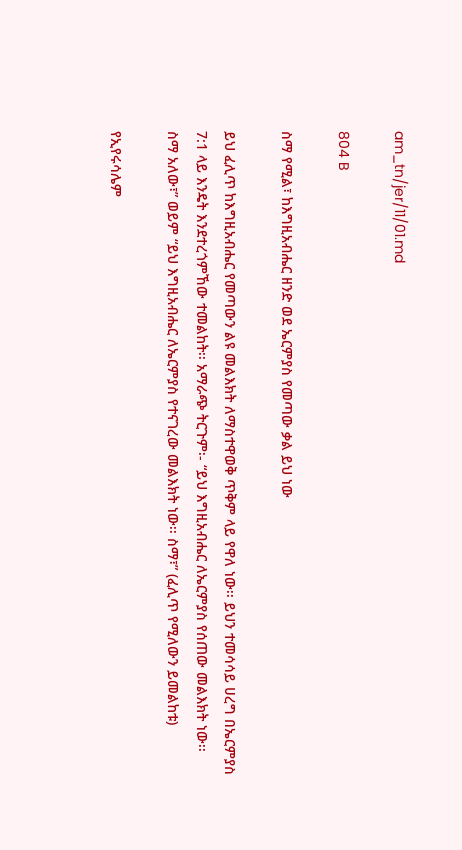am_tn/jer/11/01.md

804 B

ስማ የሚል፣ ከእግዚአብሔር ዘንድ ወደ ኤርምያስ የመጣው ቃል ይህ ነው

ይህ ፈሊጥ ከእግዚአብሔር የመጣውን ልዩ መልእክት ለማስተዋወቅ ጥቅም ላይ የዋለ ነው፡፡ ይህን ተመሳሳይ ሀረግ በኤርምያስ 7:1 ላይ እንዴት እንደተረጎምኸው ተመልከት፡፡ አማራጭ ትርጉም፡- “ይህ እግዚአብሔር ለኤርምያስ የሰጠው መልእክት ነው፡፡ ስማ አለው፣” ወይም “ይህ እግዚአብሔር ለኤርምያስ የተናገረው መልእክት ነው፡፡ ስማ፣” (ፈሊጥ የሚለውን ይመልከቱ)

የኢየሩሳሌም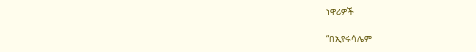ነዋሪዎች

“በኢየሩሳሌም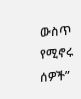ውስጥ የሚኖሩ ሰዎች”